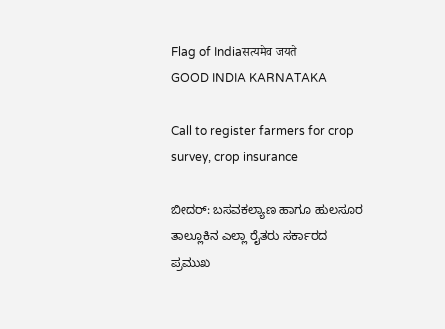Flag of Indiaसत्यमेव जयते
GOOD INDIA KARNATAKA

Call to register farmers for crop survey, crop insurance

ಬೀದರ್‌: ಬಸವಕಲ್ಯಾಣ ಹಾಗೂ ಹುಲಸೂರ ತಾಲ್ಲೂಕಿನ ಎಲ್ಲಾ ರೈತರು ಸರ್ಕಾರದ ಪ್ರಮುಖ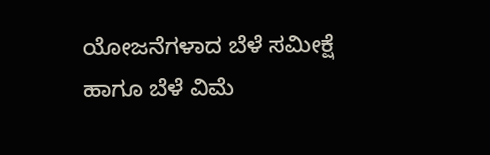ಯೋಜನೆಗಳಾದ ಬೆಳೆ ಸಮೀಕ್ಷೆ ಹಾಗೂ ಬೆಳೆ ವಿಮೆ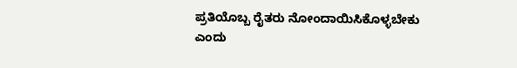ಪ್ರತಿಯೊಬ್ಬ ರೈತರು ನೋಂದಾಯಿಸಿಕೊಳ್ಳಬೇಕು ಎಂದು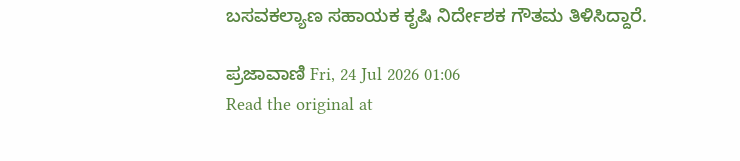ಬಸವಕಲ್ಯಾಣ ಸಹಾಯಕ ಕೃಷಿ ನಿರ್ದೇಶಕ ಗೌತಮ ತಿಳಿಸಿದ್ದಾರೆ.

ಪ್ರಜಾವಾಣಿ Fri, 24 Jul 2026 01:06
Read the original at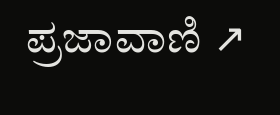ಪ್ರಜಾವಾಣಿ ↗